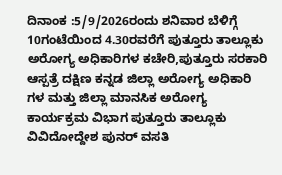ದಿನಾಂಕ :5/9/2026ರಂದು ಶನಿವಾರ ಬೆಳಿಗ್ಗೆ 10ಗಂಟೆಯಿಂದ 4.30ರವರೆಗೆ ಪುತ್ತೂರು ತಾಲ್ಲೂಕು ಅರೋಗ್ಯ ಅಧಿಕಾರಿಗಳ ಕಚೇರಿ,ಪುತ್ತೂರು ಸರಕಾರಿ ಆಸ್ಪತ್ರೆ ದಕ್ಷಿಣ ಕನ್ನಡ ಜಿಲ್ಲಾ ಅರೋಗ್ಯ ಅಧಿಕಾರಿ ಗಳ ಮತ್ತು ಜಿಲ್ಲಾ ಮಾನಸಿಕ ಅರೋಗ್ಯ ಕಾರ್ಯಕ್ರಮ ವಿಭಾಗ ಪುತ್ತೂರು ತಾಲ್ಲೂಕು ವಿವಿದೋದ್ದೇಶ ಪುನರ್ ವಸತಿ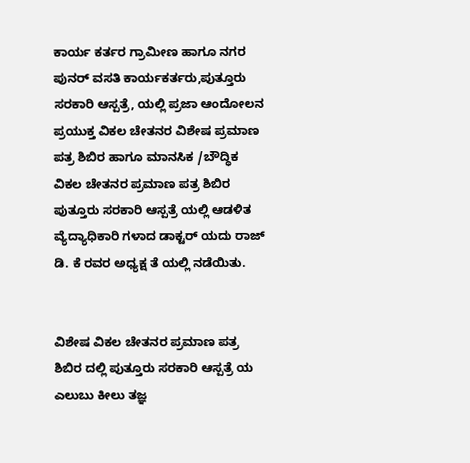ಕಾರ್ಯ ಕರ್ತರ ಗ್ರಾಮೀಣ ಹಾಗೂ ನಗರ ಪುನರ್ ವಸತಿ ಕಾರ್ಯಕರ್ತರು,ಪುತ್ತೂರು ಸರಕಾರಿ ಆಸ್ಪತ್ರೆ, ಯಲ್ಲಿ ಪ್ರಜಾ ಆಂದೋಲನ ಪ್ರಯುಕ್ತ ವಿಕಲ ಚೇತನರ ವಿಶೇಷ ಪ್ರಮಾಣ ಪತ್ರ ಶಿಬಿರ ಹಾಗೂ ಮಾನಸಿಕ /ಬೌದ್ಧಿಕ ವಿಕಲ ಚೇತನರ ಪ್ರಮಾಣ ಪತ್ರ ಶಿಬಿರ ಪುತ್ತೂರು ಸರಕಾರಿ ಆಸ್ಪತ್ರೆ ಯಲ್ಲಿ ಆಡಳಿತ ವ್ಯೆದ್ಯಾಧಿಕಾರಿ ಗಳಾದ ಡಾಕ್ಟರ್ ಯದು ರಾಜ್ ಡಿ. ಕೆ ರವರ ಅಧ್ಯಕ್ಷ ತೆ ಯಲ್ಲಿ ನಡೆಯಿತು.


ವಿಶೇಷ ವಿಕಲ ಚೇತನರ ಪ್ರಮಾಣ ಪತ್ರ ಶಿಬಿರ ದಲ್ಲಿ ಪುತ್ತೂರು ಸರಕಾರಿ ಆಸ್ಪತ್ರೆ ಯ ಎಲುಬು ಕೀಲು ತಜ್ಞ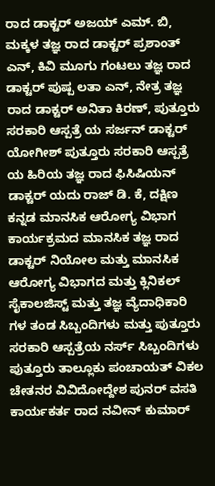ರಾದ ಡಾಕ್ಟರ್ ಅಜಯ್ ಎಮ್. ಬಿ, ಮಕ್ಕಳ ತಜ್ಞ ರಾದ ಡಾಕ್ಟರ್ ಪ್ರಶಾಂತ್ ಎನ್, ಕಿವಿ ಮೂಗು ಗಂಟಲು ತಜ್ಞ ರಾದ ಡಾಕ್ಟರ್ ಪುಷ್ಪ ಲತಾ ಎನ್, ನೇತ್ರ ತಜ್ಞ ರಾದ ಡಾಕ್ಟರ್ ಅನಿತಾ ಕಿರಣ್, ಪುತ್ತೂರು ಸರಕಾರಿ ಆಸ್ಪತ್ರೆ ಯ ಸರ್ಜನ್ ಡಾಕ್ಟರ್ ಯೋಗೀಶ್ ಪುತ್ತೂರು ಸರಕಾರಿ ಆಸ್ಪತ್ರೆ ಯ ಹಿರಿಯ ತಜ್ಞ ರಾದ ಫಿಸಿಷಿಯನ್ ಡಾಕ್ಟರ್ ಯದು ರಾಜ್ ಡಿ. ಕೆ, ದಕ್ಷಿಣ ಕನ್ನಡ ಮಾನಸಿಕ ಆರೋಗ್ಯ ವಿಭಾಗ ಕಾರ್ಯಕ್ರಮದ ಮಾನಸಿಕ ತಜ್ಞ ರಾದ ಡಾಕ್ಟರ್ ನಿಯೋಲ ಮತ್ತು ಮಾನಸಿಕ ಆರೋಗ್ಯ ವಿಭಾಗದ ಮತ್ತು ಕ್ಲಿನಿಕಲ್ ಸೈಕಾಲಜಿಸ್ಟ್ ಮತ್ತು ತಜ್ಞ ವ್ಯೆದಾಧಿಕಾರಿ ಗಳ ತಂಡ ಸಿಬ್ಬಂದಿಗಳು ಮತ್ತು ಪುತ್ತೂರು ಸರಕಾರಿ ಆಸ್ಪತ್ರೆಯ ನರ್ಸ್ ಸಿಬ್ಬಂದಿಗಳು ಪುತ್ತೂರು ತಾಲ್ಲೂಕು ಪಂಚಾಯತ್ ವಿಕಲ ಚೇತನರ ವಿವಿದೋದ್ದೇಶ ಪುನರ್ ವಸತಿ ಕಾರ್ಯಕರ್ತ ರಾದ ನವೀನ್ ಕುಮಾರ್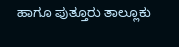ಹಾಗೂ ಪುತ್ತೂರು ತಾಲ್ಲೂಕು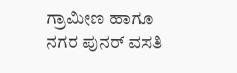ಗ್ರಾಮೀಣ ಹಾಗೂ ನಗರ ಪುನರ್ ವಸತಿ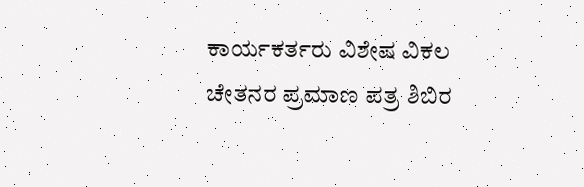ಕಾರ್ಯಕರ್ತರು ವಿಶೇಷ ವಿಕಲ ಚೇತನರ ಪ್ರಮಾಣ ಪತ್ರ ಶಿಬಿರ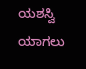ಯಶಸ್ವಿ ಯಾಗಲು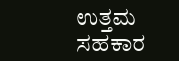ಉತ್ತಮ ಸಹಕಾರ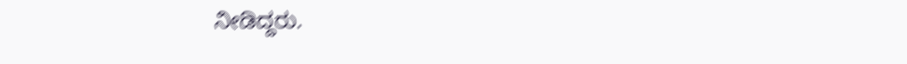ನೀಡಿದ್ದರು.